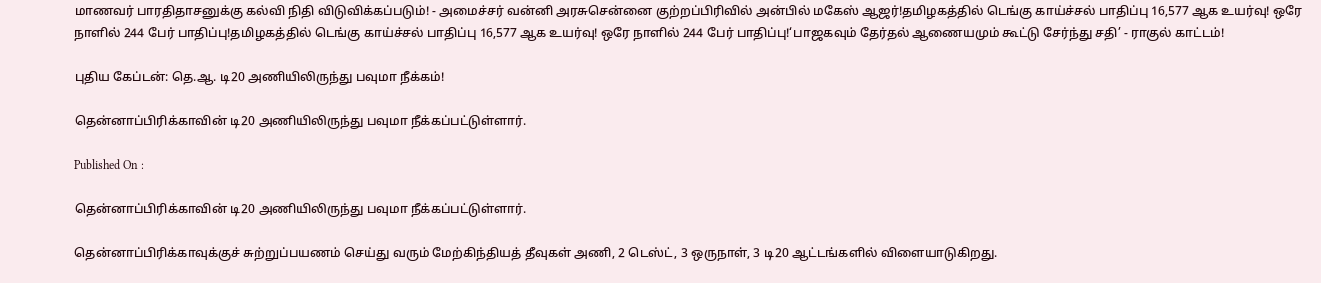மாணவர் பாரதிதாசனுக்கு கல்வி நிதி விடுவிக்கப்படும்! - அமைச்சர் வன்னி அரசுசென்னை குற்றப்பிரிவில் அன்பில் மகேஸ் ஆஜர்!தமிழகத்தில் டெங்கு காய்ச்சல் பாதிப்பு 16,577 ஆக உயர்வு! ஒரே நாளில் 244 பேர் பாதிப்பு!தமிழகத்தில் டெங்கு காய்ச்சல் பாதிப்பு 16,577 ஆக உயர்வு! ஒரே நாளில் 244 பேர் பாதிப்பு!‘பாஜகவும் தேர்தல் ஆணையமும் கூட்டு சேர்ந்து சதி’ - ராகுல் காட்டம்!

புதிய கேப்டன்: தெ.ஆ. டி20 அணியிலிருந்து பவுமா நீக்கம்!

தென்னாப்பிரிக்காவின் டி20 அணியிலிருந்து பவுமா நீக்கப்பட்டுள்ளார்.

Published On :

தென்னாப்பிரிக்காவின் டி20 அணியிலிருந்து பவுமா நீக்கப்பட்டுள்ளார்.

தென்னாப்பிரிக்காவுக்குச் சுற்றுப்பயணம் செய்து வரும் மேற்கிந்தியத் தீவுகள் அணி, 2 டெஸ்ட், 3 ஒருநாள், 3 டி20 ஆட்டங்களில் விளையாடுகிறது.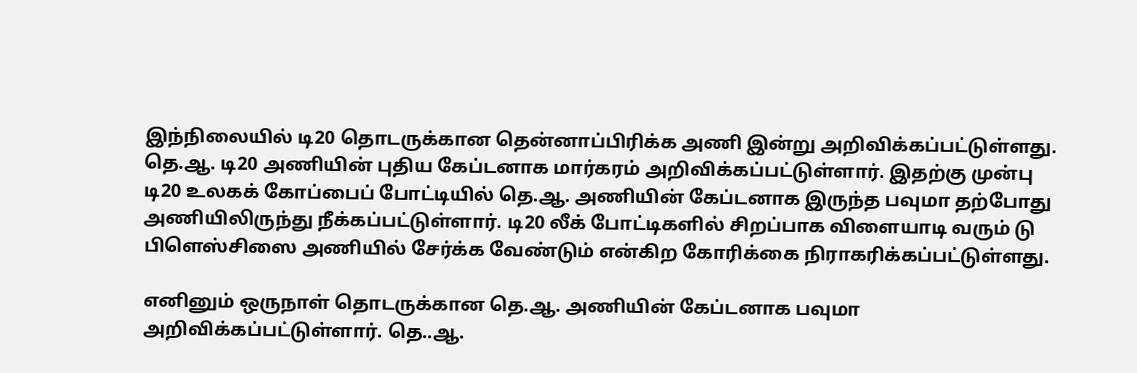இந்நிலையில் டி20 தொடருக்கான தென்னாப்பிரிக்க அணி இன்று அறிவிக்கப்பட்டுள்ளது. தெ.ஆ. டி20 அணியின் புதிய கேப்டனாக மார்கரம் அறிவிக்கப்பட்டுள்ளார். இதற்கு முன்பு டி20 உலகக் கோப்பைப் போட்டியில் தெ.ஆ. அணியின் கேப்டனாக இருந்த பவுமா தற்போது அணியிலிருந்து நீக்கப்பட்டுள்ளார். டி20 லீக் போட்டிகளில் சிறப்பாக விளையாடி வரும் டு பிளெஸ்சிஸை அணியில் சேர்க்க வேண்டும் என்கிற கோரிக்கை நிராகரிக்கப்பட்டுள்ளது.

எனினும் ஒருநாள் தொடருக்கான தெ.ஆ. அணியின் கேப்டனாக பவுமா அறிவிக்கப்பட்டுள்ளார். தெ..ஆ.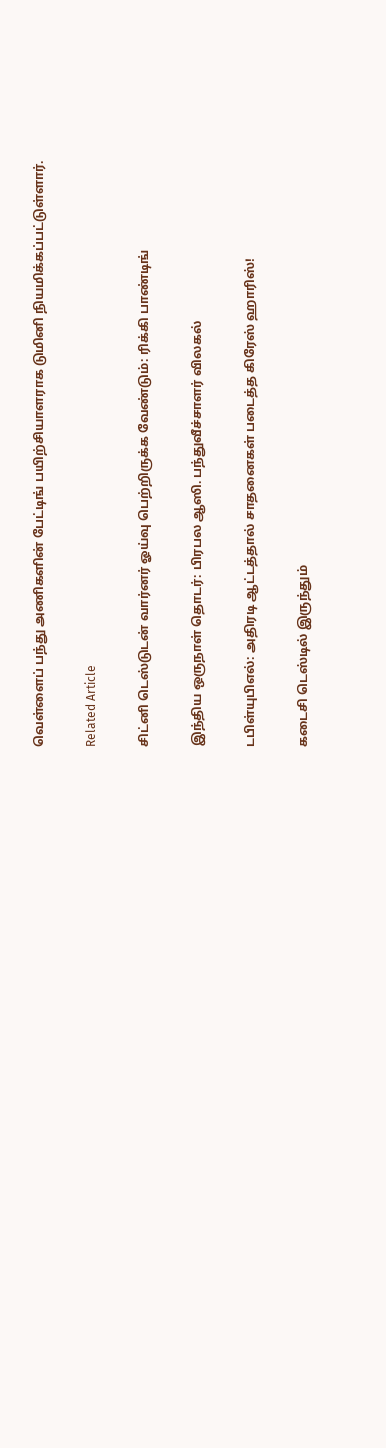வெள்ளைப் பந்து அணிகளின் பேட்டிங் பயிற்சியாளராக டுமினி நியமிக்கப்பட்டுள்ளார்.

Related Article

சிட்னி டெஸ்டுடன் வார்னர் ஓய்வு பெற்றிருக்க வேண்டும்: ரிக்கி பாண்டிங்

இந்திய ஒருநாள் தொடர்: பிரபல ஆஸி. பந்துவீச்சாளர் விலகல்

டபிள்யுபிஎல்: அதிரடி ஆட்டத்தால் சாதனைகள் படைத்த கிரேஸ் ஹாரிஸ்!

கடைசி டெஸ்டில் இருந்தும்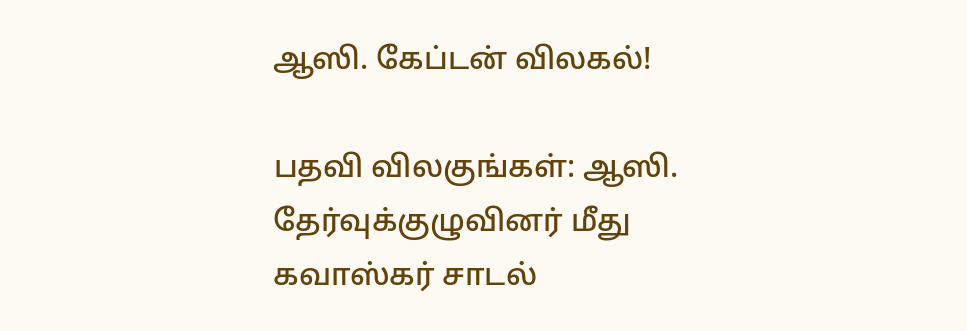ஆஸி. கேப்டன் விலகல்!

பதவி விலகுங்கள்: ஆஸி. தேர்வுக்குழுவினர் மீது கவாஸ்கர் சாடல்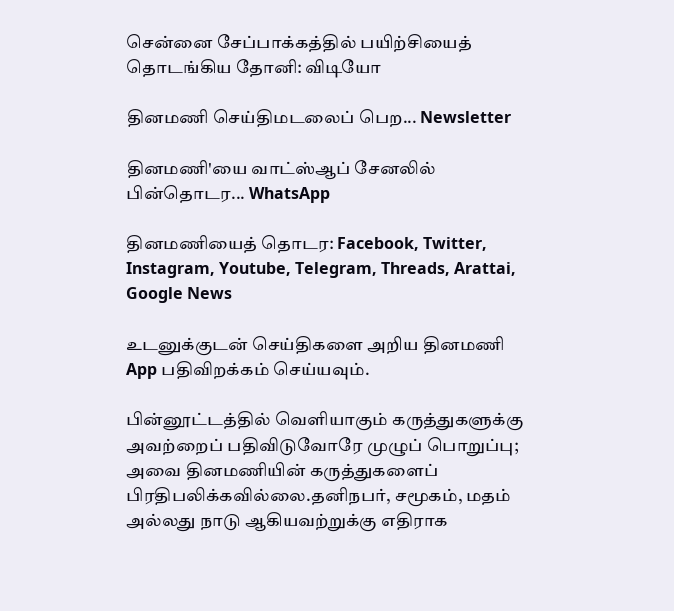சென்னை சேப்பாக்கத்தில் பயிற்சியைத் தொடங்கிய தோனி: விடியோ

தினமணி செய்திமடலைப் பெற... Newsletter

தினமணி'யை வாட்ஸ்ஆப் சேனலில் பின்தொடர... WhatsApp

தினமணியைத் தொடர: Facebook, Twitter, Instagram, Youtube, Telegram, Threads, Arattai, Google News

உடனுக்குடன் செய்திகளை அறிய தினமணி App பதிவிறக்கம் செய்யவும்.

பின்னூட்டத்தில் வெளியாகும் கருத்துகளுக்கு அவற்றைப் பதிவிடுவோரே முழுப் பொறுப்பு; அவை தினமணியின் கருத்துகளைப் பிரதிபலிக்கவில்லை.தனிநபர், சமூகம், மதம் அல்லது நாடு ஆகியவற்றுக்கு எதிராக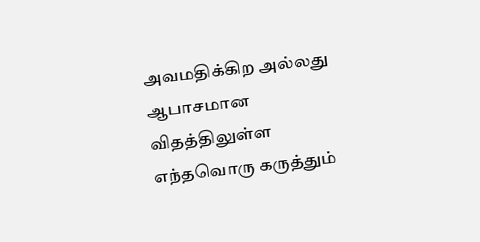அவமதிக்கிற அல்லது ஆபாசமான விதத்திலுள்ள எந்தவொரு கருத்தும்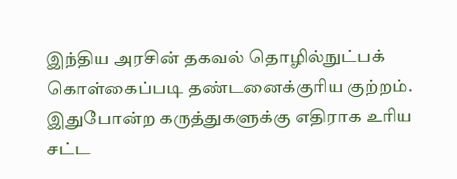இந்திய அரசின் தகவல் தொழில்நுட்பக் கொள்கைப்படி தண்டனைக்குரிய குற்றம். இதுபோன்ற கருத்துகளுக்கு எதிராக உரிய சட்ட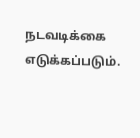நடவடிக்கை எடுக்கப்படும்.